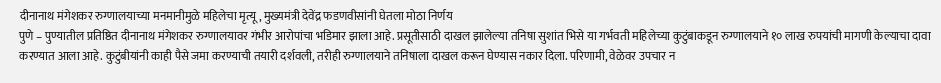दीनानाथ मंगेशकर रुग्णालयाच्या मनमानीमुळे महिलेचा मृत्यू, मुख्यमंत्री देवेंद्र फडणवीसांनी घेतला मोठा निर्णय
पुणे – पुण्यातील प्रतिष्ठित दीनानाथ मंगेशकर रुग्णालयावर गंभीर आरोपांचा भडिमार झाला आहे. प्रसूतीसाठी दाखल झालेल्या तनिषा सुशांत भिसे या गर्भवती महिलेच्या कुटुंबाकडून रुग्णालयाने १० लाख रुपयांची मागणी केल्याचा दावा करण्यात आला आहे. कुटुंबीयांनी काही पैसे जमा करण्याची तयारी दर्शवली, तरीही रुग्णालयाने तनिषाला दाखल करून घेण्यास नकार दिला. परिणामी, वेळेवर उपचार न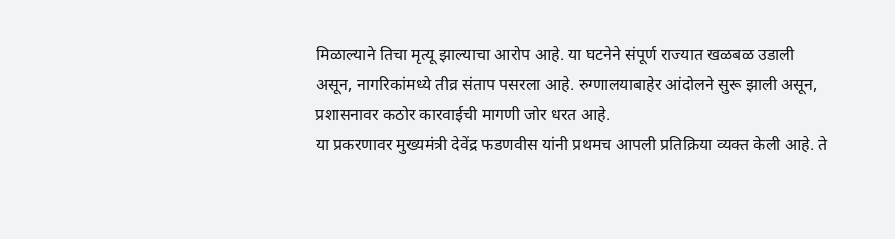मिळाल्याने तिचा मृत्यू झाल्याचा आरोप आहे. या घटनेने संपूर्ण राज्यात खळबळ उडाली असून, नागरिकांमध्ये तीव्र संताप पसरला आहे. रुग्णालयाबाहेर आंदोलने सुरू झाली असून, प्रशासनावर कठोर कारवाईची मागणी जोर धरत आहे.
या प्रकरणावर मुख्यमंत्री देवेंद्र फडणवीस यांनी प्रथमच आपली प्रतिक्रिया व्यक्त केली आहे. ते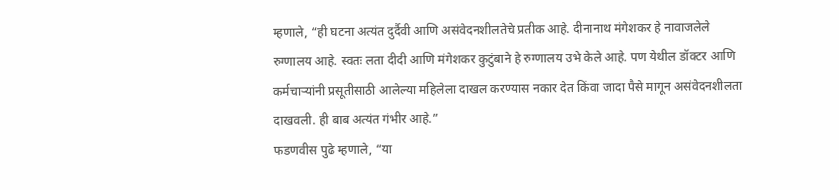म्हणाले, “ही घटना अत्यंत दुर्दैवी आणि असंवेदनशीलतेचे प्रतीक आहे. दीनानाथ मंगेशकर हे नावाजलेले रुग्णालय आहे. स्वतः लता दीदी आणि मंगेशकर कुटुंबाने हे रुग्णालय उभे केले आहे. पण येथील डॉक्टर आणि कर्मचाऱ्यांनी प्रसूतीसाठी आलेल्या महिलेला दाखल करण्यास नकार देत किंवा जादा पैसे मागून असंवेदनशीलता दाखवली. ही बाब अत्यंत गंभीर आहे.”
फडणवीस पुढे म्हणाले, “या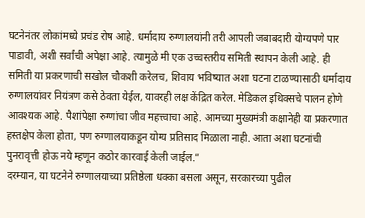घटनेनंतर लोकांमध्ये प्रचंड रोष आहे. धर्मादाय रुग्णालयांनी तरी आपली जबाबदारी योग्यपणे पार पाडावी, अशी सर्वांची अपेक्षा आहे. त्यामुळे मी एक उच्चस्तरीय समिती स्थापन केली आहे. ही समिती या प्रकरणाची सखोल चौकशी करेलच, शिवाय भविष्यात अशा घटना टाळण्यासाठी धर्मादाय रुग्णालयांवर नियंत्रण कसे ठेवता येईल, यावरही लक्ष केंद्रित करेल. मेडिकल इथिक्सचे पालन होणे आवश्यक आहे. पैशांपेक्षा रुग्णांचा जीव महत्त्वाचा आहे. आमच्या मुख्यमंत्री कक्षानेही या प्रकरणात हस्तक्षेप केला होता, पण रुग्णालयाकडून योग्य प्रतिसाद मिळाला नाही. आता अशा घटनांची पुनरावृत्ती होऊ नये म्हणून कठोर कारवाई केली जाईल.”
दरम्यान, या घटनेने रुग्णालयाच्या प्रतिष्ठेला धक्का बसला असून, सरकारच्या पुढील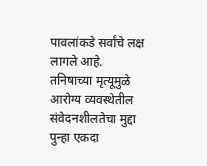पावलांकडे सर्वांचे लक्ष लागले आहे. तनिषाच्या मृत्यूमुळे आरोग्य व्यवस्थेतील संवेदनशीलतेचा मुद्दा पुन्हा एकदा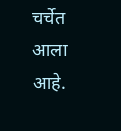चर्चेत आला आहे.